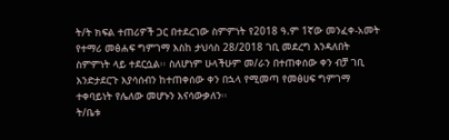ት/ት ክፍል ተጠሪዎች ጋር በተደረገው ስምምነት የ2018 ዓ.ም 1ኛው መንፈቀ-አመት የተማሪ መፅሐፍ ግምገማ እስከ ታህሳስ 28/2018 ገቢ መደረግ እንዳለበት ስምምነት ላይ ተደርሷል፡፡ ስለሆነም ሁላችሁም መ/ራን በተጠቀሰው ቀን ብቻ ገቢ እንድታደርጉ እያሳሰብን ከተጠቀሰው ቀን በኋላ የሚመጣ የመፅሀፍ ግምገማ ተቀባይነት የሌለው መሆኑን እናሳውቃለን፡፡
ት/ቤቱ